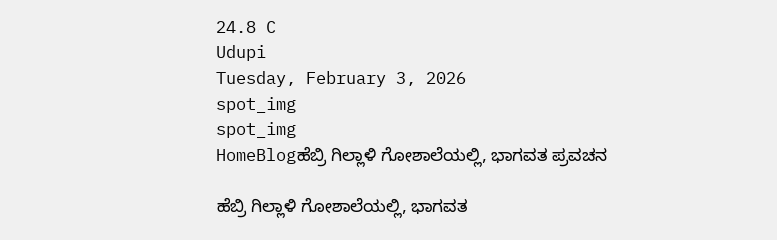24.8 C
Udupi
Tuesday, February 3, 2026
spot_img
spot_img
HomeBlogಹೆಬ್ರಿ ಗಿಲ್ಲಾಳಿ ಗೋಶಾಲೆಯಲ್ಲಿ, ಭಾಗವತ ಪ್ರವಚನ

ಹೆಬ್ರಿ ಗಿಲ್ಲಾಳಿ ಗೋಶಾಲೆಯಲ್ಲಿ, ಭಾಗವತ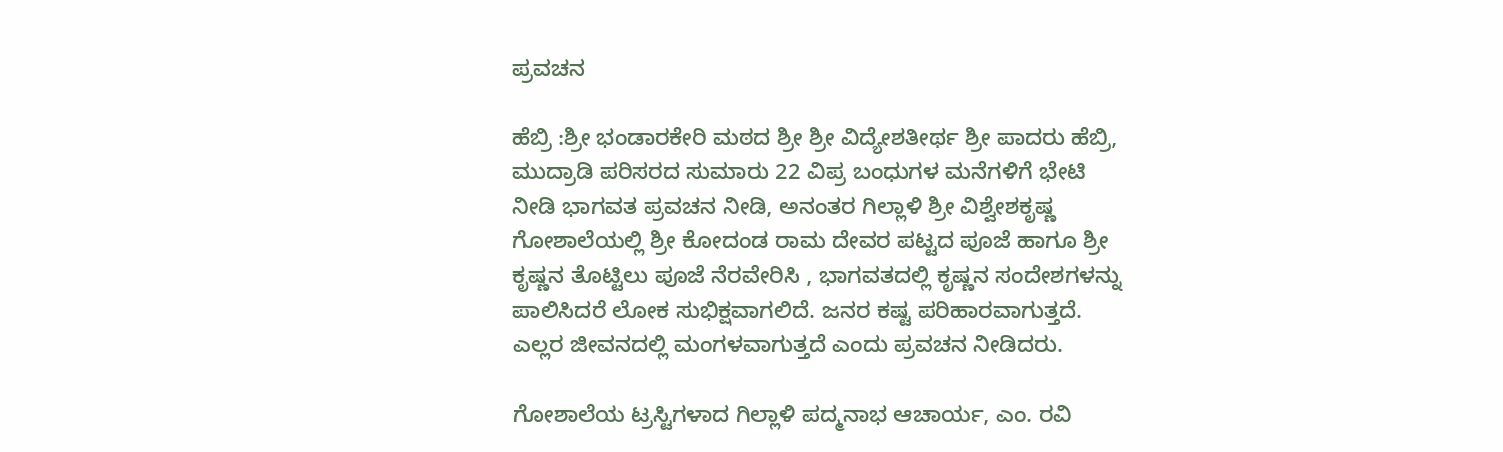ಪ್ರವಚನ

ಹೆಬ್ರಿ :ಶ್ರೀ ಭಂಡಾರಕೇರಿ ಮಠದ ಶ್ರೀ ಶ್ರೀ ವಿದ್ಯೇಶತೀರ್ಥ ಶ್ರೀ ಪಾದರು ಹೆಬ್ರಿ, ಮುದ್ರಾಡಿ ಪರಿಸರದ ಸುಮಾರು 22 ವಿಪ್ರ ಬಂಧುಗಳ ಮನೆಗಳಿಗೆ ಭೇಟಿ ನೀಡಿ ಭಾಗವತ ಪ್ರವಚನ ನೀಡಿ, ಅನಂತರ ಗಿಲ್ಲಾಳಿ ಶ್ರೀ ವಿಶ್ವೇಶಕೃಷ್ಣ ಗೋಶಾಲೆಯಲ್ಲಿ ಶ್ರೀ ಕೋದಂಡ ರಾಮ ದೇವರ ಪಟ್ಟದ ಪೂಜೆ ಹಾಗೂ ಶ್ರೀ ಕೃಷ್ಣನ ತೊಟ್ಟಿಲು ಪೂಜೆ ನೆರವೇರಿಸಿ , ಭಾಗವತದಲ್ಲಿ ಕೃಷ್ಣನ ಸಂದೇಶಗಳನ್ನು ಪಾಲಿಸಿದರೆ ಲೋಕ ಸುಭಿಕ್ಷವಾಗಲಿದೆ. ಜನರ ಕಷ್ಟ ಪರಿಹಾರವಾಗುತ್ತದೆ. ಎಲ್ಲರ ಜೀವನದಲ್ಲಿ ಮಂಗಳವಾಗುತ್ತದೆ ಎಂದು ಪ್ರವಚನ ನೀಡಿದರು.

ಗೋಶಾಲೆಯ ಟ್ರಸ್ಟಿಗಳಾದ ಗಿಲ್ಲಾಳಿ ಪದ್ಮನಾಭ ಆಚಾರ್ಯ, ಎಂ. ರವಿ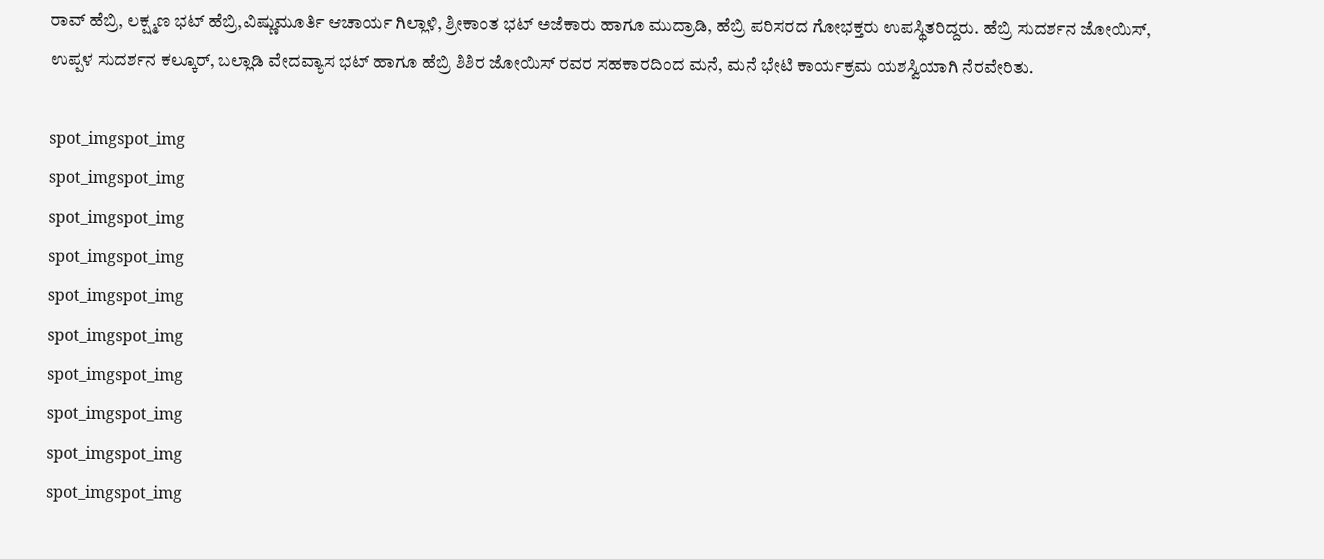ರಾವ್ ಹೆಬ್ರಿ, ಲಕ್ಷ್ಮಣ ಭಟ್ ಹೆಬ್ರಿ,ವಿಷ್ಣುಮೂರ್ತಿ ಆಚಾರ್ಯ ಗಿಲ್ಲಾಳಿ, ಶ್ರೀಕಾಂತ ಭಟ್ ಅಜೆಕಾರು ಹಾಗೂ ಮುದ್ರಾಡಿ, ಹೆಬ್ರಿ ಪರಿಸರದ ಗೋಭಕ್ತರು ಉಪಸ್ಥಿತರಿದ್ದರು. ಹೆಬ್ರಿ ಸುದರ್ಶನ ಜೋಯಿಸ್, ಉಪ್ಪಳ ಸುದರ್ಶನ ಕಲ್ಕೂರ್, ಬಲ್ಲಾಡಿ ವೇದವ್ಯಾಸ ಭಟ್ ಹಾಗೂ ಹೆಬ್ರಿ ಶಿಶಿರ ಜೋಯಿಸ್ ರವರ ಸಹಕಾರದಿಂದ ಮನೆ, ಮನೆ ಭೇಟಿ ಕಾರ್ಯಕ್ರಮ ಯಶಸ್ವಿಯಾಗಿ ನೆರವೇರಿತು.

spot_imgspot_img
spot_imgspot_img
spot_imgspot_img
spot_imgspot_img
spot_imgspot_img
spot_imgspot_img
spot_imgspot_img
spot_imgspot_img
spot_imgspot_img
spot_imgspot_img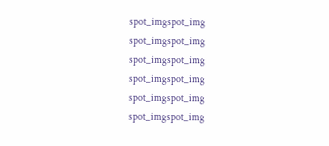spot_imgspot_img
spot_imgspot_img
spot_imgspot_img
spot_imgspot_img
spot_imgspot_img
spot_imgspot_img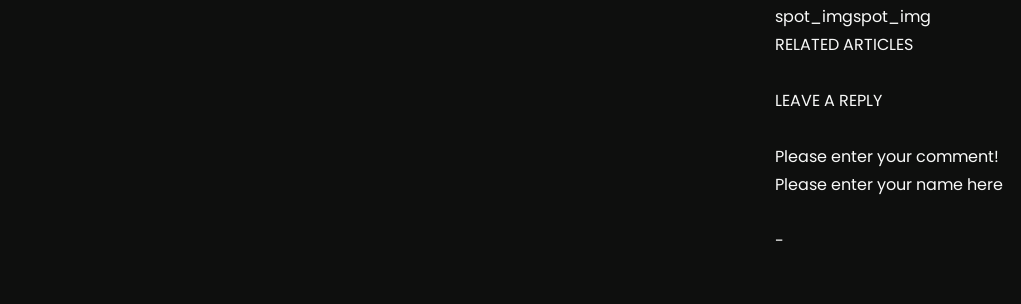spot_imgspot_img
RELATED ARTICLES

LEAVE A REPLY

Please enter your comment!
Please enter your name here

-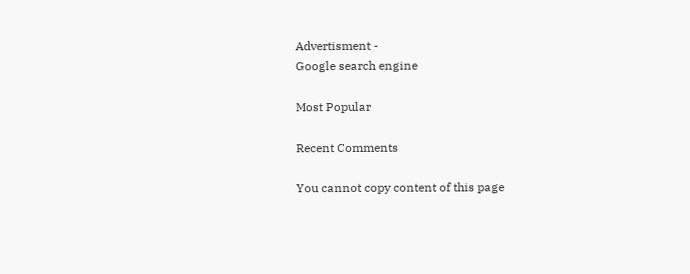Advertisment -
Google search engine

Most Popular

Recent Comments

You cannot copy content of this page